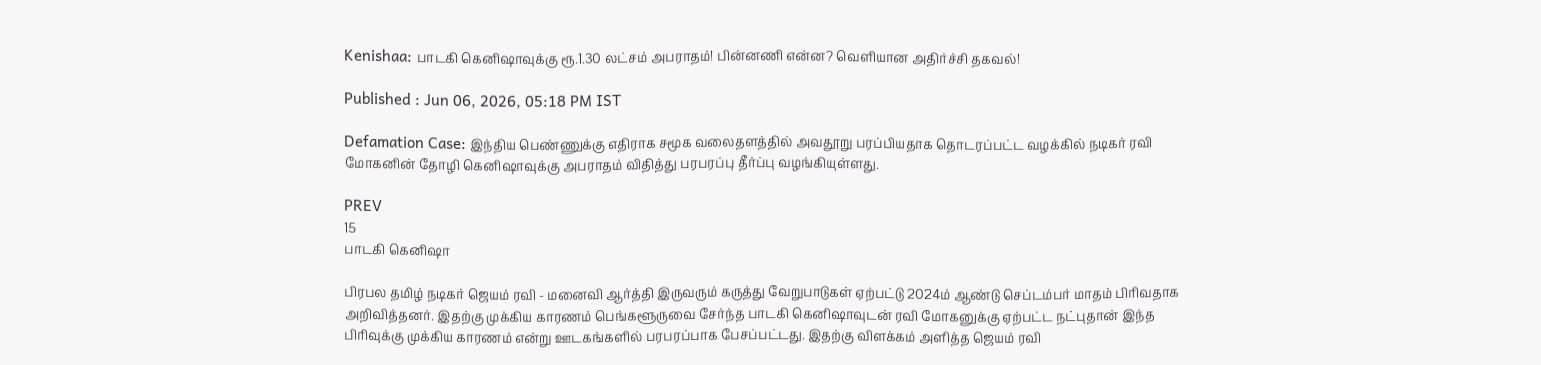Kenishaa: பாடகி கெனிஷாவுக்கு ரூ.1.30 லட்சம் அபராதம்! பின்னணி என்ன? வெளியான அதிர்ச்சி தகவல்!

Published : Jun 06, 2026, 05:18 PM IST

Defamation Case: இந்திய பெண்ணுக்கு எதிராக சமூக வலைதளத்தில் அவதூறு பரப்பியதாக தொடரப்பட்ட வழக்கில் நடிகர் ரவி மோகனின் தோழி கெனிஷாவுக்கு அபராதம் விதித்து பரபரப்பு தீர்ப்பு வழங்கியுள்ளது.

PREV
15
பாடகி கெனிஷா

பிரபல தமிழ் நடிகர் ஜெயம் ரவி - மனைவி ஆர்த்தி இருவரும் கருத்து வேறுபாடுகள் ஏற்பட்டு 2024ம் ஆண்டு செப்டம்பர் மாதம் பிரிவதாக அறிவித்தனர். இதற்கு முக்கிய காரணம் பெங்களூருவை சேர்ந்த பாடகி கெனிஷாவுடன் ரவி மோகனுக்கு ஏற்பட்ட நட்புதான் இந்த பிரிவுக்கு முக்கிய காரணம் என்று ஊடகங்களில் பரபரப்பாக பேசப்பட்டது. இதற்கு விளக்கம் அளித்த ஜெயம் ரவி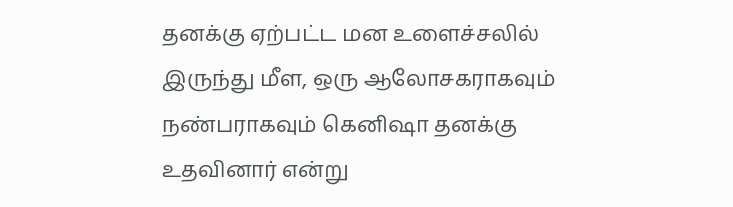தனக்கு ஏற்பட்ட மன உளைச்சலில் இருந்து மீள, ஒரு ஆலோசகராகவும் நண்பராகவும் கெனிஷா தனக்கு உதவினார் என்று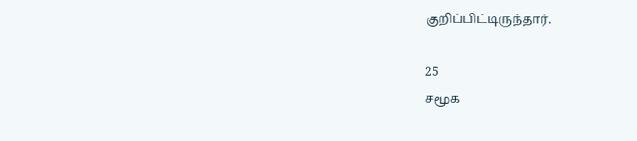குறிப்பிட்டிருந்தார்.

25
சமூக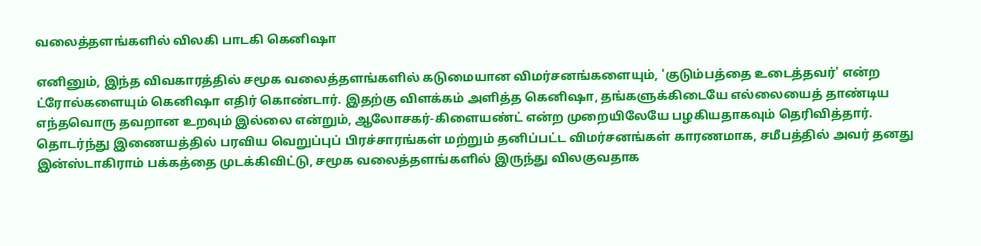வலைத்தளங்களில் விலகி பாடகி கெனிஷா

எனினும், இந்த விவகாரத்தில் சமூக வலைத்தளங்களில் கடுமையான விமர்சனங்களையும், 'குடும்பத்தை உடைத்தவர்' என்ற ட்ரோல்களையும் கெனிஷா எதிர் கொண்டார். இதற்கு விளக்கம் அளித்த கெனிஷா, தங்களுக்கிடையே எல்லையைத் தாண்டிய எந்தவொரு தவறான உறவும் இல்லை என்றும், ஆலோசகர்-கிளையண்ட் என்ற முறையிலேயே பழகியதாகவும் தெரிவித்தார். தொடர்ந்து இணையத்தில் பரவிய வெறுப்புப் பிரச்சாரங்கள் மற்றும் தனிப்பட்ட விமர்சனங்கள் காரணமாக, சமீபத்தில் அவர் தனது இன்ஸ்டாகிராம் பக்கத்தை முடக்கிவிட்டு, சமூக வலைத்தளங்களில் இருந்து விலகுவதாக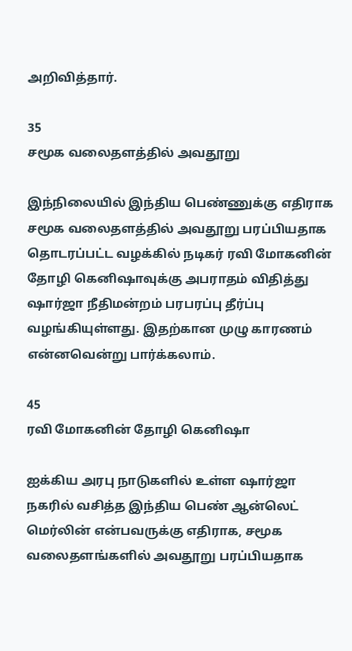அறிவித்தார்.

35
சமூக வலைதளத்தில் அவதூறு

இந்நிலையில் இந்திய பெண்ணுக்கு எதிராக சமூக வலைதளத்தில் அவதூறு பரப்பியதாக தொடரப்பட்ட வழக்கில் நடிகர் ரவி மோகனின் தோழி கெனிஷாவுக்கு அபராதம் விதித்து ஷார்ஜா நீதிமன்றம் பரபரப்பு தீர்ப்பு வழங்கியுள்ளது. இதற்கான முழு காரணம் என்னவென்று பார்க்கலாம்.

45
ரவி மோகனின் தோழி கெனிஷா

ஐக்கிய அரபு நாடுகளில் உள்ள ஷார்ஜா நகரில் வசித்த இந்திய பெண் ஆன்லெட் மெர்லின் என்பவருக்கு எதிராக, சமூக வலைதளங்களில் அவதூறு பரப்பியதாக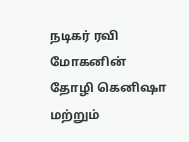நடிகர் ரவி மோகனின் தோழி கெனிஷா மற்றும்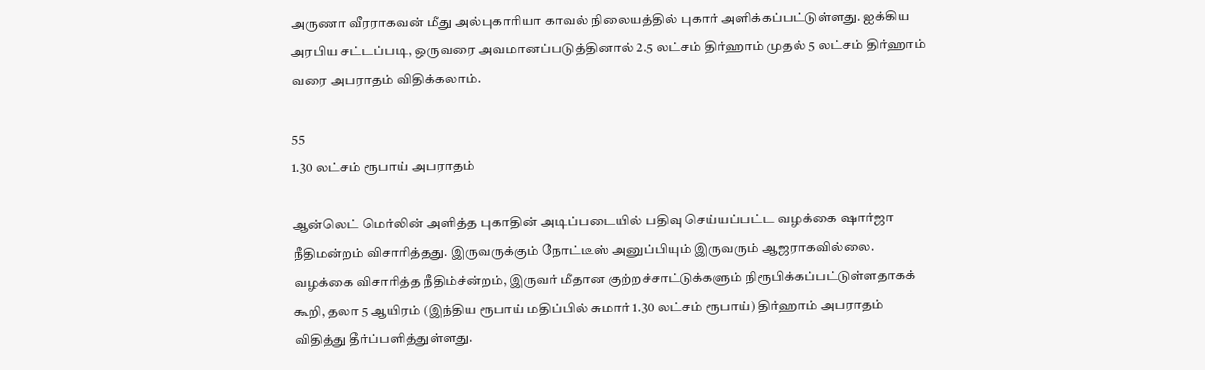அருணா வீரராகவன் மீது அல்புகாரியா காவல் நிலையத்தில் புகார் அளிக்கப்பட்டுள்ளது. ஐக்கிய அரபிய சட்டப்படி, ஒருவரை அவமானப்படுத்தினால் 2.5 லட்சம் திர்ஹாம் முதல் 5 லட்சம் திர்ஹாம் வரை அபராதம் விதிக்கலாம்.

55
1.30 லட்சம் ரூபாய் அபராதம்

ஆன்லெட் மெர்லின் அளித்த புகாதின் அடிப்படையில் பதிவு செய்யப்பட்ட வழக்கை ஷார்ஜா நீதிமன்றம் விசாரித்தது. இருவருக்கும் நோட்டீஸ் அனுப்பியும் இருவரும் ஆஜராகவில்லை. வழக்கை விசாரித்த நீதிம்ச்ன்றம், இருவர் மீதான குற்றச்சாட்டுக்களும் நிரூபிக்கப்பட்டுள்ளதாகக் கூறி, தலா 5 ஆயிரம் (இந்திய ரூபாய் மதிப்பில் சுமார் 1.30 லட்சம் ரூபாய்) திர்ஹாம் அபராதம் விதித்து தீர்ப்பளித்துள்ளது.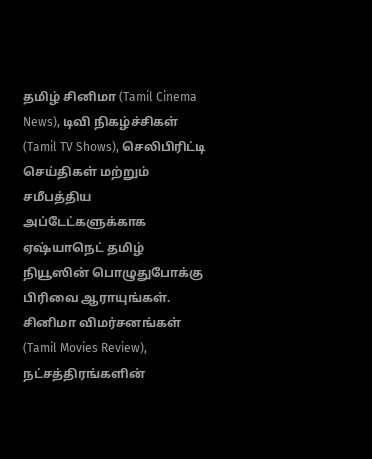தமிழ் சினிமா (Tamil Cinema News), டிவி நிகழ்ச்சிகள் (Tamil TV Shows), செலிபிரிட்டி செய்திகள் மற்றும் சமீபத்திய அப்டேட்களுக்காக ஏஷ்யாநெட் தமிழ் நியூஸின் பொழுதுபோக்கு பிரிவை ஆராயுங்கள். சினிமா விமர்சனங்கள் (Tamil Movies Review), நட்சத்திரங்களின்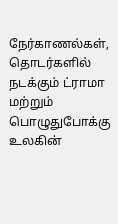நேர்காணல்கள், தொடர்களில் நடக்கும் ட்ராமா மற்றும் பொழுதுபோக்கு உலகின்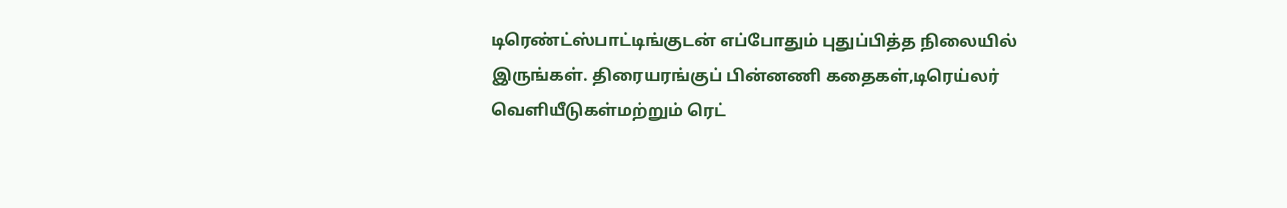டிரெண்ட்ஸ்பாட்டிங்குடன் எப்போதும் புதுப்பித்த நிலையில் இருங்கள். திரையரங்குப் பின்னணி கதைகள்,டிரெய்லர் வெளியீடுகள்மற்றும் ரெட்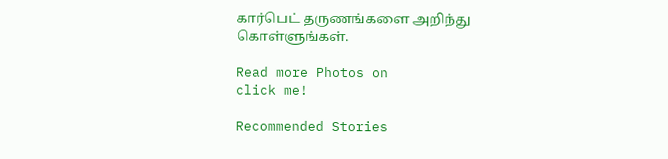கார்பெட் தருணங்களை அறிந்து கொள்ளுங்கள்.

Read more Photos on
click me!

Recommended Stories